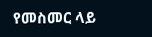የመስመር ላይ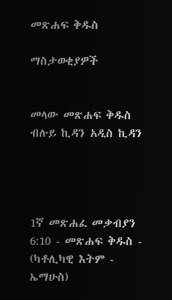መጽሐፍ ቅዱስ

ማስታወቂያዎች


መላው መጽሐፍ ቅዱስ ብሉይ ኪዳን አዲስ ኪዳን




1ኛ መጽሐፈ መቃብያን 6:10 - መጽሐፍ ቅዱስ - (ካቶሊካዊ እትም - ኤማሁስ)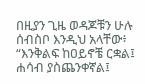በዚያን ጊዜ ወዳጆቹን ሁሉ ሰብስቦ እንዲህ አላቸው፥ “እንቅልፍ ከዐይኖቼ ርቋል፤ ሐሳብ ያስጨንቀኛል፤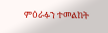ምዕራፉን ተመልከት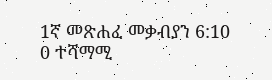1ኛ መጽሐፈ መቃብያን 6:10
0 ተሻማሚ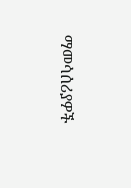ማመሳሰሪያዎች